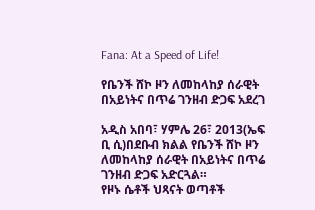Fana: At a Speed of Life!

የቤንች ሸኮ ዞን ለመከላከያ ሰራዊት በአይነትና በጥሬ ገንዘብ ድጋፍ አደረገ

አዲስ አበባ፣ ሃምሌ 26፣ 2013(ኤፍ ቢ ሲ)በደቡብ ክልል የቤንች ሸኮ ዞን ለመከላከያ ሰራዊት በአይነትና በጥሬ ገንዘብ ድጋፍ አድርጓል።
የዞኑ ሴቶች ህጻናት ወጣቶች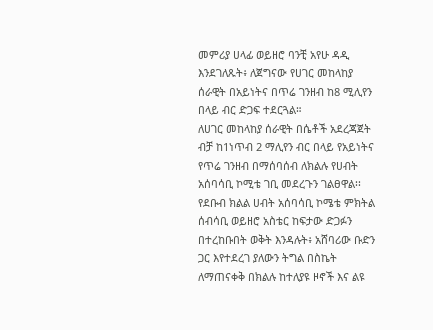መምሪያ ሀላፊ ወይዘሮ ባንቺ አየሁ ዳዲ እንደገለጹት፥ ለጀግናው የሀገር መከላከያ ሰራዊት በአይነትና በጥሬ ገንዘብ ከ8 ሚሊየን በላይ ብር ድጋፍ ተደርጓል።
ለሀገር መከላከያ ሰራዊት በሴቶች አደረጃጀት ብቻ ከ1ነጥብ 2 ማሊየን ብር በላይ የአይነትና የጥሬ ገንዘብ በማሰባሰብ ለክልሉ የሀብት አሰባሳቢ ኮሚቴ ገቢ መደረጉን ገልፀዋል፡፡
የደቡብ ክልል ሀብት አሰባሳቢ ኮሜቴ ምክትል ሰብሳቢ ወይዘሮ አስቴር ከፍታው ድጋፉን በተረከቡበት ወቅት እንዳሉት፥ አሸባሪው ቡድን ጋር እየተደረገ ያለውን ትግል በስኬት ለማጠናቀቅ በክልሉ ከተለያዩ ዞኖች እና ልዩ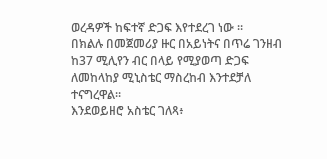ወረዳዎች ከፍተኛ ድጋፍ እየተደረገ ነው ።
በክልሉ በመጀመሪያ ዙር በአይነትና በጥሬ ገንዘብ ከ37 ሚሊየን ብር በላይ የሚያወጣ ድጋፍ ለመከላከያ ሚኒስቴር ማስረከብ እንተደቻለ ተናግረዋል።
እንደወይዘሮ አስቴር ገለጻ፥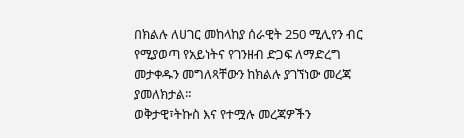በክልሉ ለሀገር መከላከያ ሰራዊት 250 ሚሊየን ብር የሚያወጣ የአይነትና የገንዘብ ድጋፍ ለማድረግ መታቀዱን መግለጻቸውን ከክልሉ ያገኘነው መረጃ ያመለክታል።
ወቅታዊ፣ትኩስ እና የተሟሉ መረጃዎችን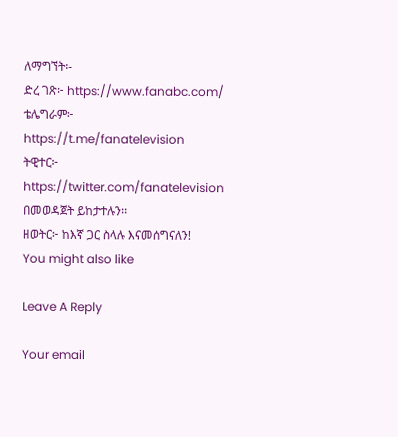ለማግኘት፡-
ድረ ገጽ፦ https://www.fanabc.com/
ቴሌግራም፦ https://t.me/fanatelevision
ትዊተር፦ https://twitter.com/fanatelevision በመወዳጀት ይከታተሉን፡፡
ዘወትር፦ ከእኛ ጋር ስላሉ እናመሰግናለን!
You might also like

Leave A Reply

Your email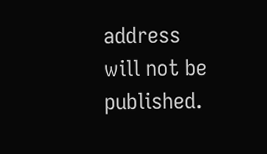address will not be published.